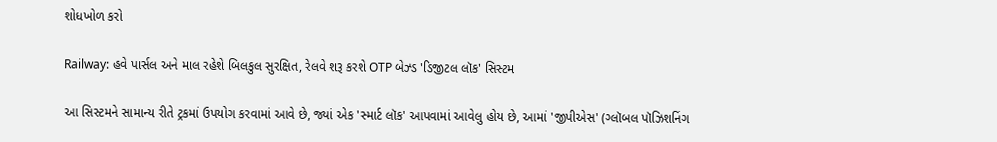શોધખોળ કરો

Railway: હવે પાર્સલ અને માલ રહેશે બિલકુલ સુરક્ષિત, રેલવે શરૂ કરશે OTP બેઝ્ડ 'ડિજીટલ લૉક' સિસ્ટમ

આ સિસ્ટમને સામાન્ય રીતે ટ્રકમાં ઉપયોગ કરવામાં આવે છે, જ્યાં એક 'સ્માર્ટ લૉક' આપવામાં આવેલુ હોય છે, આમાં 'જીપીએસ' (ગ્લૉબલ પૉઝિશનિંગ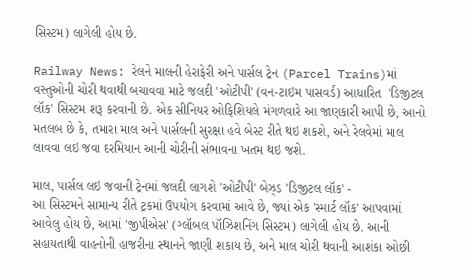સિસ્ટમ) લાગેલી હોય છે.

Railway News: રેલને માલની હેરાફેરી અને પાર્સલ ટ્રેન (Parcel Trains)માં વસ્તુઓની ચોરી થવાથી બચાવવા માટે જલદી 'ઓટીપી' (વન-ટાઇમ પાસવર્ડ) આધારિત  'ડિજીટલ લૉક' સિસ્ટમ શરૂ કરવાની છે. એક સીનિયર ઓફિશિયલે મંગળવારે આ જાણકારી આપી છે, આનો મતલબ છે કે, તમારા માલ અને પાર્સલની સુરક્ષા હવે બેસ્ટ રીતે થઇ શકશે, અને રેલવેમાં માલ લાવવા લઇ જવા દરમિયાન આની ચોરીની સંભાવના ખતમ થઇ જશે.

માલ, પાર્સલ લઇ જવાની ટ્રેનમાં જલદી લાગશે 'ઓટીપી' બેઝ્ડ 'ડિજીટલ લૉક' -
આ સિસ્ટમને સામાન્ય રીતે ટ્રકમાં ઉપયોગ કરવામાં આવે છે, જ્યાં એક 'સ્માર્ટ લૉક' આપવામાં આવેલુ હોય છે, આમાં 'જીપીએસ' (ગ્લૉબલ પૉઝિશનિંગ સિસ્ટમ) લાગેલી હોય છે. આની સહાયતાથી વાહનોની હાજરીના સ્થાનને જાણી શકાય છે, અને માલ ચોરી થવાની આશંકા ઓછી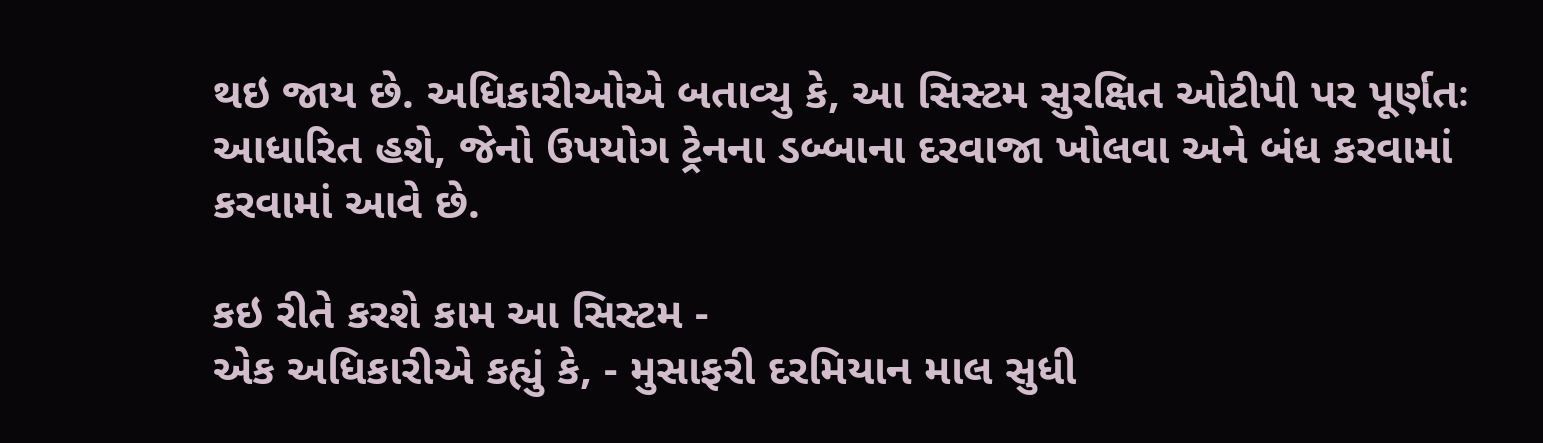થઇ જાય છે. અધિકારીઓએ બતાવ્યુ કે, આ સિસ્ટમ સુરક્ષિત ઓટીપી પર પૂર્ણતઃ આધારિત હશે, જેનો ઉપયોગ ટ્રેનના ડબ્બાના દરવાજા ખોલવા અને બંધ કરવામાં કરવામાં આવે છે.

કઇ રીતે કરશે કામ આ સિસ્ટમ -
એક અધિકારીએ કહ્યું કે, - મુસાફરી દરમિયાન માલ સુધી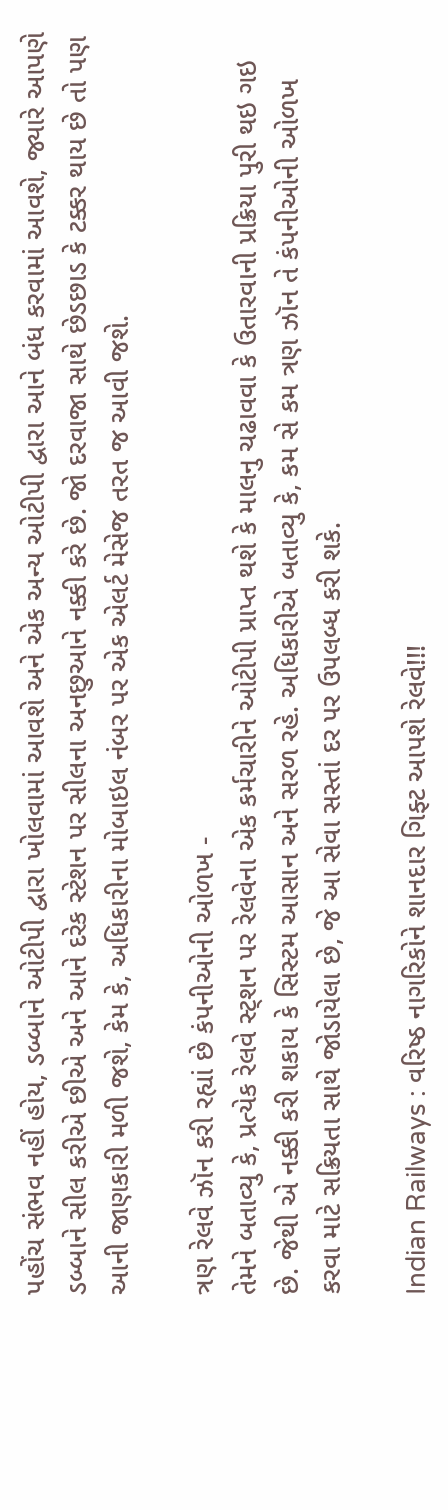પહોંચ સંભવ નહીં હોય, ડબ્બાને ઓટીપી દ્વારા ખોલવામાં આવશે અને એક અન્ય ઓટીપી દ્વારા આને બંધ કરવામાં આવશે, જ્યારે આપણે ડબ્બાને સીલ કરીએ છીએ અને આને દરેક સ્ટેશન પર સીલના અનછુઆને નક્કી કરે છે. જો દરવાજા સાથે છેડછાડ કે ટક્કર થાય છે તો પણ આની જાણકારી મળી જશે, કેમ કે, અધિકારીના મોબાઇલ નંબર પર એક એલર્ટ મેસેજ તરત જ આવી જશે.

ત્રણ રેલવે ઝૉન કરી રહ્યાં છે કંપનીઓની ઓળખ -
તેમને બતાવ્યુ કે, પ્રત્યેક રેલવે સ્ટ્શન પર રેલવેના એક કર્મચારીને ઓટીપી પ્રાપ્ત થશે કે માલનુ ચઢાવવા કે ઉતારવાની પ્રક્રિયા પુરી થઇ ગઇ છે. જેથી એ નક્કી કરી શકાય કે સિસ્ટમ આસાન અને સરળ રહે. અધિકારીએ બતાવ્યુ કે, કમ સે કમ ત્રણ ઝૉન તે કંપનીઓની ઓળખ કરવા માટે સક્રિયતા સાથે જોડાયેલા છે, જે આ સેવા સસ્તાં દર પર ઉપલબ્ધ કરી શકે.

Indian Railways : વરિષ્ઠ નાગરિકોને શાનદાર ગિફ્ટ આપશે રેલવે!!!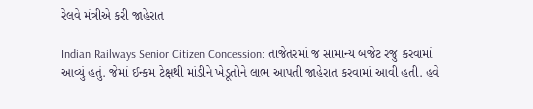રેલવે મંત્રીએ કરી જાહેરાત

Indian Railways Senior Citizen Concession: તાજેતરમાં જ સામાન્ય બજેટ રજુ કરવામાં આવ્યું હતું. જેમાં ઈન્કમ ટેક્ષથી માંડીને ખેડૂતોને લાભ આપતી જાહેરાત કરવામાં આવી હતી. હવે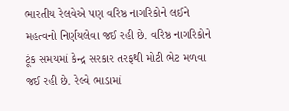ભારતીય રેલવેએ પણ વરિષ્ઠ નાગરિકોને લઈને મહત્વનો નિર્ણયલેવા જઈ રહી છે. વરિષ્ઠ નાગરિકોને ટૂંક સમયમાં કેન્દ્ર સરકાર તરફથી મોટી ભેટ મળવા જઈ રહી છે. રેલ્વે ભાડામાં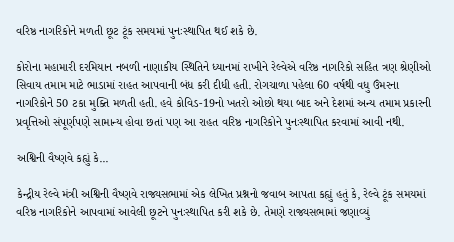વરિષ્ઠ નાગરિકોને મળતી છૂટ ટૂંક સમયમાં પુનઃસ્થાપિત થઈ શકે છે.

કોરોના મહામારી દરમિયાન નબળી નાણાકીય સ્થિતિને ધ્યાનમાં રાખીને રેલ્વેએ વરિષ્ઠ નાગરિકો સહિત ત્રણ શ્રેણીઓ સિવાય તમામ માટે ભાડામાં રાહત આપવાની બંધ કરી દીધી હતી. રોગચાળા પહેલા 60 વર્ષથી વધુ ઉંમરના નાગરિકોને 50 ટકા મુક્તિ મળતી હતી. હવે કોવિડ-19નો ખતરો ઓછો થયા બાદ અને દેશમાં અન્ય તમામ પ્રકારની પ્રવૃત્તિઓ સંપૂર્ણપણે સામાન્ય હોવા છતાં પણ આ રાહત વરિષ્ઠ નાગરિકોને પુનઃસ્થાપિત કરવામાં આવી નથી.

અશ્વિની વૈષ્ણવે કહ્યું કે...

કેન્દ્રીય રેલ્વે મંત્રી અશ્વિની વૈષ્ણવે રાજ્યસભામાં એક લેખિત પ્રશ્નનો જવાબ આપતા કહ્યું હતું કે, રેલ્વે ટૂંક સમયમાં વરિષ્ઠ નાગરિકોને આપવામાં આવેલી છૂટને પુનઃસ્થાપિત કરી શકે છે. તેમણે રાજ્યસભામાં જણાવ્યું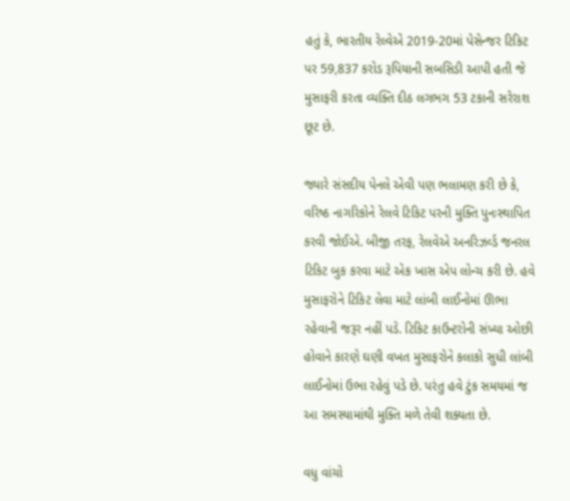હતું કે, ભારતીય રેલ્વેએ 2019-20માં પેસેન્જર ટિકિટ પર 59,837 કરોડ રૂપિયાની સબસિડી આપી હતી જે મુસાફરી કરતા વ્યક્તિ દીઠ લગભગ 53 ટકાની સરેરાશ છૂટ છે.

જ્યારે સંસદીય પેનલે એવી પણ ભલામણ કરી છે કે, વરિષ્ઠ નાગરિકોને રેલવે ટિકિટ પરની મુક્તિ પુનઃસ્થાપિત કરવી જોઈએ. બીજી તરફ, રેલવેએ અનરિઝર્વ્ડ જનરલ ટિકિટ બુક કરવા માટે એક ખાસ એપ લોન્ચ કરી છે. હવે મુસાફરોને ટિકિટ લેવા માટે લાંબી લાઈનોમાં ઊભા રહેવાની જરૂર નહીં પડે. ટિકિટ કાઉન્ટરોની સંખ્યા ઓછી હોવાને કારણે ઘણી વખત મુસાફરોને કલાકો સુધી લાંબી લાઈનોમાં ઉભા રહેવું પડે છે. પરંતુ હવે ટુંક સમયમાં જ આ સમસ્યામાંથી મુક્તિ મળે તેવી શક્યતા છે.

વધુ વાંચો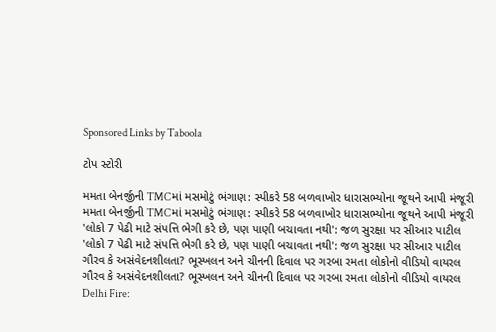Sponsored Links by Taboola

ટોપ સ્ટોરી

મમતા બેનર્જીની TMCમાં મસમોટું ભંગાણ: સ્પીકરે 58 બળવાખોર ધારાસભ્યોના જૂથને આપી મંજૂરી
મમતા બેનર્જીની TMCમાં મસમોટું ભંગાણ: સ્પીકરે 58 બળવાખોર ધારાસભ્યોના જૂથને આપી મંજૂરી
'લોકો 7 પેઢી માટે સંપત્તિ ભેગી કરે છે, પણ પાણી બચાવતા નથી': જળ સુરક્ષા પર સીઆર પાટીલ
'લોકો 7 પેઢી માટે સંપત્તિ ભેગી કરે છે, પણ પાણી બચાવતા નથી': જળ સુરક્ષા પર સીઆર પાટીલ
ગૌરવ કે અસંવેદનશીલતા? ભૂસ્ખલન અને ચીનની દિવાલ પર ગરબા રમતા લોકોનો વીડિયો વાયરલ
ગૌરવ કે અસંવેદનશીલતા? ભૂસ્ખલન અને ચીનની દિવાલ પર ગરબા રમતા લોકોનો વીડિયો વાયરલ
Delhi Fire: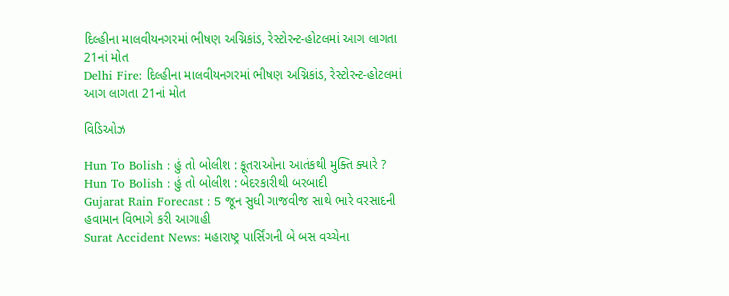દિલ્હીના માલવીયનગરમાં ભીષણ અગ્નિકાંડ, રેસ્ટોરન્ટ-હોટલમાં આગ લાગતા 21નાં મોત
Delhi Fire: દિલ્હીના માલવીયનગરમાં ભીષણ અગ્નિકાંડ, રેસ્ટોરન્ટ-હોટલમાં આગ લાગતા 21નાં મોત

વિડિઓઝ

Hun To Bolish : હું તો બોલીશ : કૂતરાઓના આતંકથી મુક્તિ ક્યારે ?
Hun To Bolish : હું તો બોલીશ : બેદરકારીથી બરબાદી
Gujarat Rain Forecast : 5 જૂન સુધી ગાજવીજ સાથે ભારે વરસાદની હવામાન વિભાગે કરી આગાહી
Surat Accident News: મહારાષ્ટ્ર પાર્સિંગની બે બસ વચ્ચેના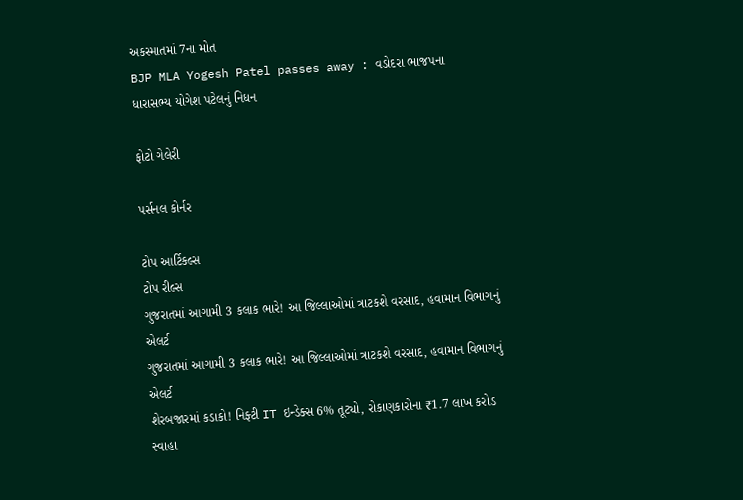અકસ્માતમાં 7ના મોત
BJP MLA Yogesh Patel passes away : વડોદરા ભાજપના ધારાસભ્ય યોગેશ પટેલનું નિધન

ફોટો ગેલેરી

પર્સનલ કોર્નર

ટોપ આર્ટિકલ્સ
ટોપ રીલ્સ
ગુજરાતમાં આગામી 3 કલાક ભારે! આ જિલ્લાઓમાં ત્રાટકશે વરસાદ, હવામાન વિભાગનું એલર્ટ
ગુજરાતમાં આગામી 3 કલાક ભારે! આ જિલ્લાઓમાં ત્રાટકશે વરસાદ, હવામાન વિભાગનું એલર્ટ
શેરબજારમાં કડાકો! નિફ્ટી IT ઇન્ડેક્સ 6% તૂટ્યો, રોકાણકારોના ₹1.7 લાખ કરોડ સ્વાહા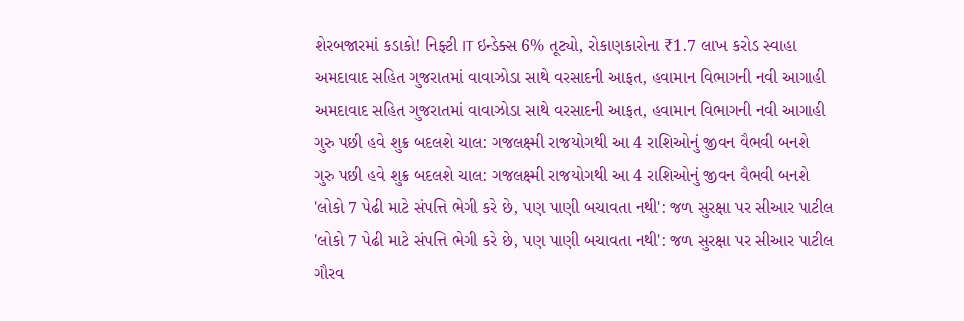શેરબજારમાં કડાકો! નિફ્ટી IT ઇન્ડેક્સ 6% તૂટ્યો, રોકાણકારોના ₹1.7 લાખ કરોડ સ્વાહા
અમદાવાદ સહિત ગુજરાતમાં વાવાઝોડા સાથે વરસાદની આફત, હવામાન વિભાગની નવી આગાહી
અમદાવાદ સહિત ગુજરાતમાં વાવાઝોડા સાથે વરસાદની આફત, હવામાન વિભાગની નવી આગાહી
ગુરુ પછી હવે શુક્ર બદલશે ચાલ: ગજલક્ષ્મી રાજયોગથી આ 4 રાશિઓનું જીવન વૈભવી બનશે
ગુરુ પછી હવે શુક્ર બદલશે ચાલ: ગજલક્ષ્મી રાજયોગથી આ 4 રાશિઓનું જીવન વૈભવી બનશે
'લોકો 7 પેઢી માટે સંપત્તિ ભેગી કરે છે, પણ પાણી બચાવતા નથી': જળ સુરક્ષા પર સીઆર પાટીલ
'લોકો 7 પેઢી માટે સંપત્તિ ભેગી કરે છે, પણ પાણી બચાવતા નથી': જળ સુરક્ષા પર સીઆર પાટીલ
ગૌરવ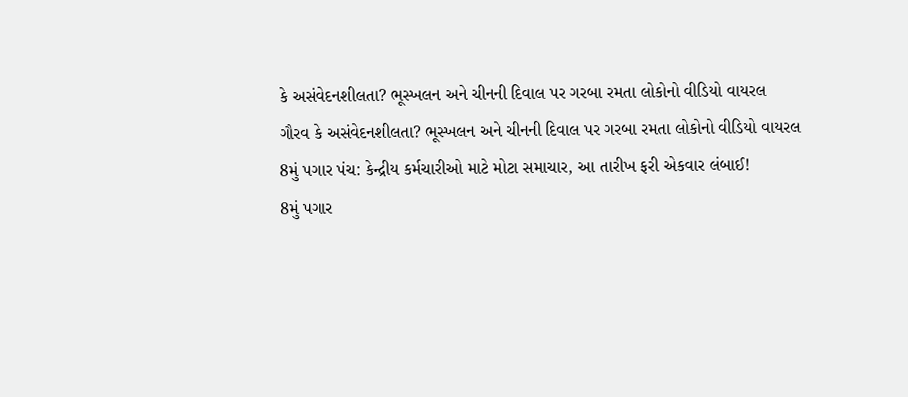કે અસંવેદનશીલતા? ભૂસ્ખલન અને ચીનની દિવાલ પર ગરબા રમતા લોકોનો વીડિયો વાયરલ
ગૌરવ કે અસંવેદનશીલતા? ભૂસ્ખલન અને ચીનની દિવાલ પર ગરબા રમતા લોકોનો વીડિયો વાયરલ
8મું પગાર પંચ: કેન્દ્રીય કર્મચારીઓ માટે મોટા સમાચાર, આ તારીખ ફરી એકવાર લંબાઈ!
8મું પગાર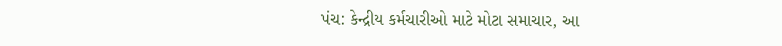પંચ: કેન્દ્રીય કર્મચારીઓ માટે મોટા સમાચાર, આ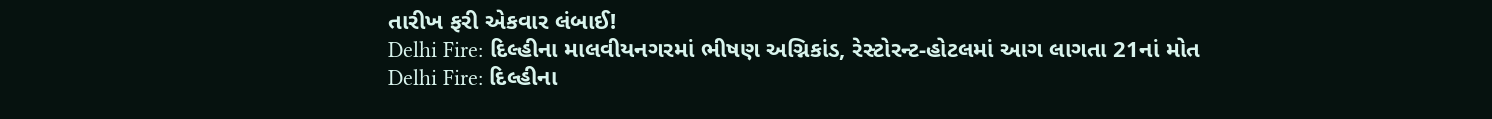તારીખ ફરી એકવાર લંબાઈ!
Delhi Fire: દિલ્હીના માલવીયનગરમાં ભીષણ અગ્નિકાંડ, રેસ્ટોરન્ટ-હોટલમાં આગ લાગતા 21નાં મોત
Delhi Fire: દિલ્હીના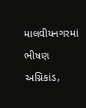માલવીયનગરમાં ભીષણ અગ્નિકાંડ,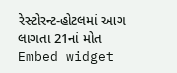રેસ્ટોરન્ટ-હોટલમાં આગ લાગતા 21નાં મોત
Embed widget